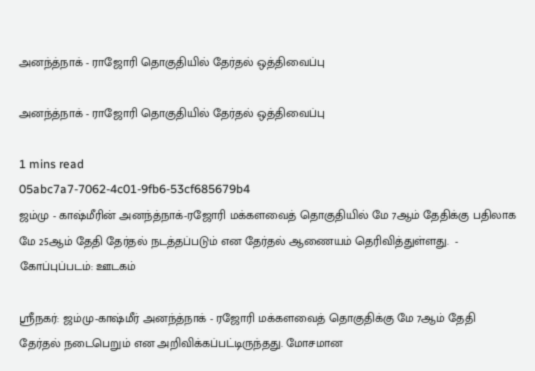அனந்த்நாக் - ராஜோரி தொகுதியில் தேர்தல் ஒத்திவைப்பு

அனந்த்நாக் - ராஜோரி தொகுதியில் தேர்தல் ஒத்திவைப்பு

1 mins read
05abc7a7-7062-4c01-9fb6-53cf685679b4
ஜம்மு - காஷ்மீரின் அனந்த்நாக்-ரஜோரி மக்களவைத் தொகுதியில் மே 7ஆம் தேதிக்கு பதிலாக மே 25ஆம் தேதி தேர்தல் நடத்தப்படும் என தேர்தல் ஆணையம் தெரிவித்துள்ளது.  - கோப்புப்படம்: ஊடகம்

ஸ்ரீநகர்: ஜம்மு-காஷ்மீர் அனந்த்நாக் - ரஜோரி மக்களவைத் தொகுதிக்கு மே 7ஆம் தேதி தேர்தல் நடைபெறும் என அறிவிக்கப்பட்டிருந்தது. மோசமான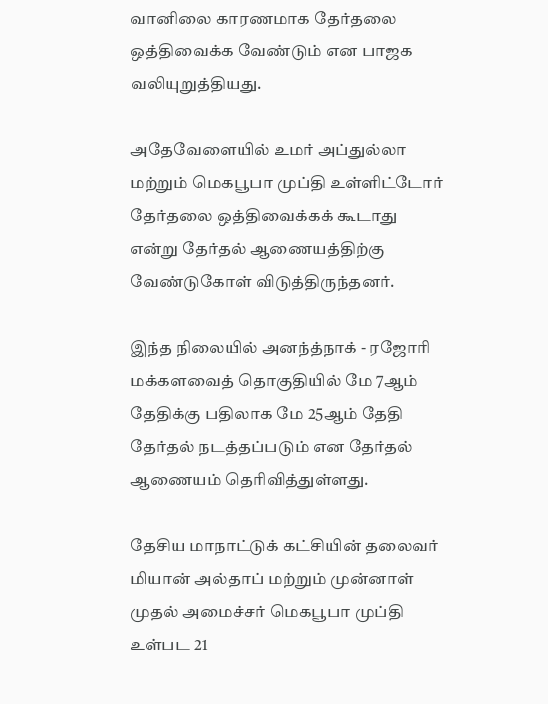வானிலை காரணமாக தேர்தலை ஒத்திவைக்க வேண்டும் என பாஜக வலியுறுத்தியது.

அதேவேளையில் உமர் அப்துல்லா மற்றும் மெகபூபா முப்தி உள்ளிட்டோர் தேர்தலை ஒத்திவைக்கக் கூடாது என்று தேர்தல் ஆணையத்திற்கு வேண்டுகோள் விடுத்திருந்தனர்.

இந்த நிலையில் அனந்த்நாக் - ரஜோரி மக்களவைத் தொகுதியில் மே 7ஆம் தேதிக்கு பதிலாக மே 25ஆம் தேதி தேர்தல் நடத்தப்படும் என தேர்தல் ஆணையம் தெரிவித்துள்ளது.

தேசிய மாநாட்டுக் கட்சியின் தலைவர் மியான் அல்தாப் மற்றும் முன்னாள் முதல் அமைச்சர் மெகபூபா முப்தி உள்பட 21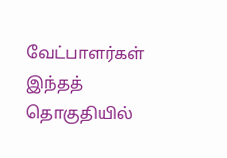வேட்பாளர்கள் இந்தத் தொகுதியில்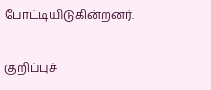போட்டியிடுகின்றனர்.

குறிப்புச்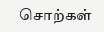சொற்கள்